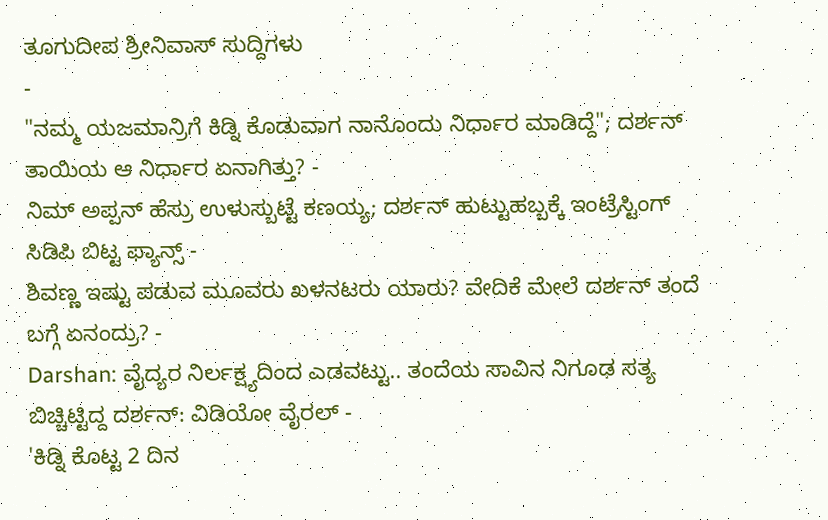ತೂಗುದೀಪ ಶ್ರೀನಿವಾಸ್ ಸುದ್ದಿಗಳು
-
"ನಮ್ಮ ಯಜಮಾನ್ರಿಗೆ ಕಿಡ್ನಿ ಕೊಡುವಾಗ ನಾನೊಂದು ನಿರ್ಧಾರ ಮಾಡಿದ್ದೆ"; ದರ್ಶನ್ ತಾಯಿಯ ಆ ನಿರ್ಧಾರ ಏನಾಗಿತ್ತು? -
ನಿಮ್ ಅಪ್ಪನ್ ಹೆಸ್ರು ಉಳುಸ್ಬುಟ್ಟೆ ಕಣಯ್ಯ; ದರ್ಶನ್ ಹುಟ್ಟುಹಬ್ಬಕ್ಕೆ ಇಂಟ್ರೆಸ್ಟಿಂಗ್ ಸಿಡಿಪಿ ಬಿಟ್ಟ ಫ್ಯಾನ್ಸ್ -
ಶಿವಣ್ಣ ಇಷ್ಟು ಪಡುವ ಮೂವರು ಖಳನಟರು ಯಾರು? ವೇದಿಕೆ ಮೇಲೆ ದರ್ಶನ್ ತಂದೆ ಬಗ್ಗೆ ಏನಂದ್ರು? -
Darshan: ವೈದ್ಯರ ನಿರ್ಲಕ್ಷ್ಯದಿಂದ ಎಡವಟ್ಟು.. ತಂದೆಯ ಸಾವಿನ ನಿಗೂಢ ಸತ್ಯ ಬಿಚ್ಚಿಟ್ಟಿದ್ದ ದರ್ಶನ್: ವಿಡಿಯೋ ವೈರಲ್ -
'ಕಿಡ್ನಿ ಕೊಟ್ಟ 2 ದಿನ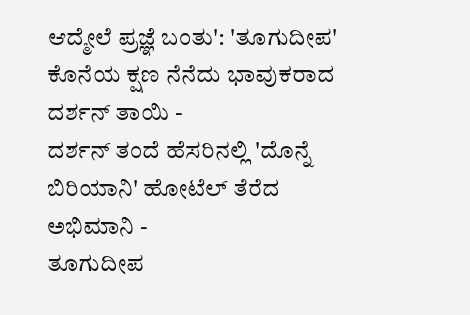ಆದ್ಮೇಲೆ ಪ್ರಜ್ಞೆ ಬಂತು': 'ತೂಗುದೀಪ' ಕೊನೆಯ ಕ್ಷಣ ನೆನೆದು ಭಾವುಕರಾದ ದರ್ಶನ್ ತಾಯಿ -
ದರ್ಶನ್ ತಂದೆ ಹೆಸರಿನಲ್ಲಿ 'ದೊನ್ನೆ ಬಿರಿಯಾನಿ' ಹೋಟೆಲ್ ತೆರೆದ ಅಭಿಮಾನಿ -
ತೂಗುದೀಪ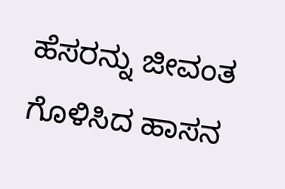ಹೆಸರನ್ನು ಜೀವಂತ ಗೊಳಿಸಿದ ಹಾಸನ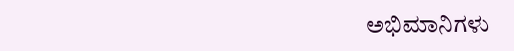ಅಭಿಮಾನಿಗಳು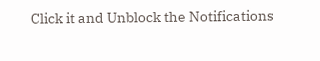Click it and Unblock the Notifications